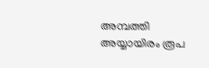അമ്പത്തി അയ്യായിരം രൂപ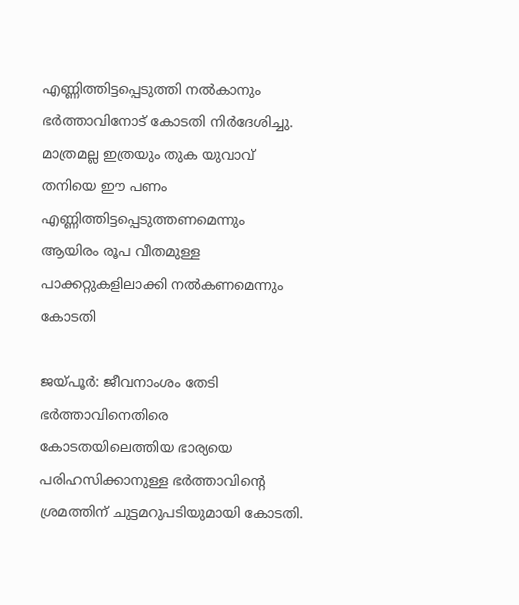എണ്ണിത്തിട്ടപ്പെടുത്തി നൽകാനും ഭർത്താവിനോട് കോടതി നിർദേശിച്ചു.  മാത്രമല്ല ഇത്രയും തുക യുവാവ് തനിയെ ഈ പണം എണ്ണിത്തിട്ടപ്പെടുത്തണമെന്നും ആയിരം രൂപ വീതമുള്ള പാക്കറ്റുകളിലാക്കി നല്‍കണമെന്നും കോടതി

ജയ്പൂര്‍: ജീവനാംശം തേടി ഭര്‍ത്താവിനെതിരെ കോടതയിലെത്തിയ ഭാര്യയെ പരിഹസിക്കാനുള്ള ഭര്‍ത്താവിന്‍റെ ശ്രമത്തിന് ചുട്ടമറുപടിയുമായി കോടതി.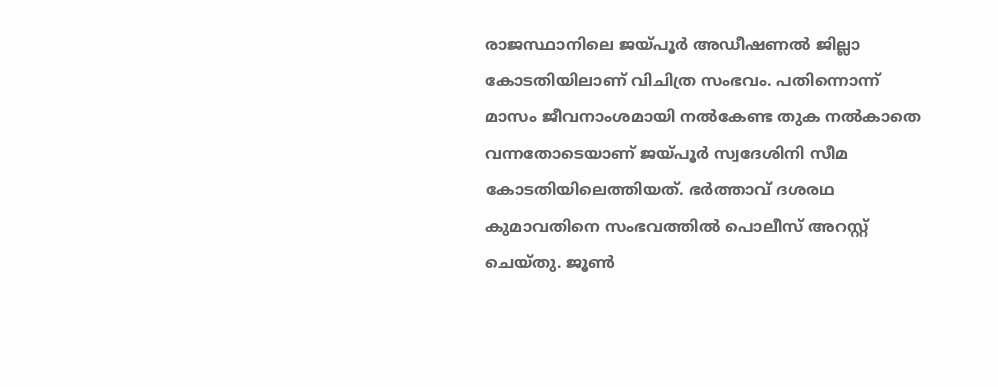രാജസ്ഥാനിലെ ജയ്പൂർ അഡീഷണൽ ജില്ലാ കോടതിയിലാണ് വിചിത്ര സംഭവം. പതിന്നൊന്ന് മാസം ജീവനാംശമായി നല്‍കേണ്ട തുക നല്‍കാതെ വന്നതോടെയാണ് ജയ്പൂര്‍ സ്വദേശിനി സീമ കോടതിയിലെത്തിയത്. ഭര്‍ത്താവ് ദശരഥ കുമാവതിനെ സംഭവത്തില്‍ പൊലീസ് അറസ്റ്റ് ചെയ്തു. ജൂണ്‍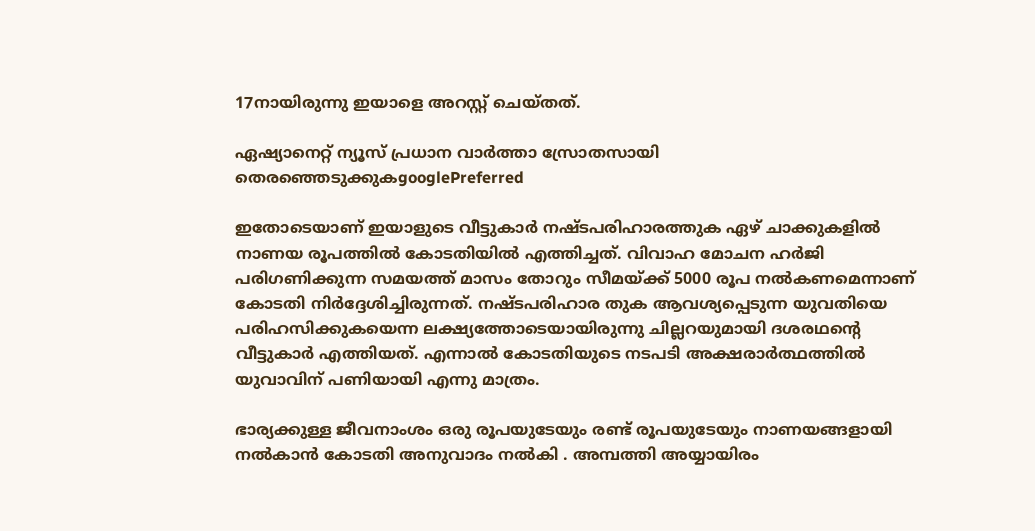17നായിരുന്നു ഇയാളെ അറസ്റ്റ് ചെയ്തത്.

ഏഷ്യാനെറ്റ് ന്യൂസ് പ്രധാന വാർത്താ സ്രോതസായി തെരഞ്ഞെടുക്കുകgooglePreferred

ഇതോടെയാണ് ഇയാളുടെ വീട്ടുകാര്‍ നഷ്ടപരിഹാരത്തുക ഏഴ് ചാക്കുകളില്‍ നാണയ രൂപത്തില്‍ കോടതിയില്‍ എത്തിച്ചത്. വിവാഹ മോചന ഹര്‍ജി പരിഗണിക്കുന്ന സമയത്ത് മാസം തോറും സീമയ്ക്ക് 5000 രൂപ നല്‍കണമെന്നാണ് കോടതി നിര്‍ദ്ദേശിച്ചിരുന്നത്. നഷ്ടപരിഹാര തുക ആവശ്യപ്പെടുന്ന യുവതിയെ പരിഹസിക്കുകയെന്ന ലക്ഷ്യത്തോടെയായിരുന്നു ചില്ലറയുമായി ദശരഥന്‍റെ വീട്ടുകാര്‍ എത്തിയത്. എന്നാല്‍ കോടതിയുടെ നടപടി അക്ഷരാര്‍ത്ഥത്തില്‍ യുവാവിന് പണിയായി എന്നു മാത്രം.

ഭാര്യക്കുള്ള ജീവനാംശം ഒരു രൂപയുടേയും രണ്ട് രൂപയുടേയും നാണയങ്ങളായി നൽകാൻ കോടതി അനുവാദം നൽകി . അമ്പത്തി അയ്യായിരം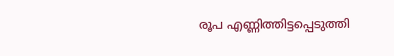രൂപ എണ്ണിത്തിട്ടപ്പെടുത്തി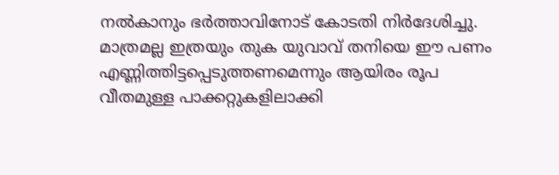നൽകാനും ഭർത്താവിനോട് കോടതി നിർദേശിച്ചു. മാത്രമല്ല ഇത്രയും തുക യുവാവ് തനിയെ ഈ പണം എണ്ണിത്തിട്ടപ്പെടുത്തണമെന്നും ആയിരം രൂപ വീതമുള്ള പാക്കറ്റുകളിലാക്കി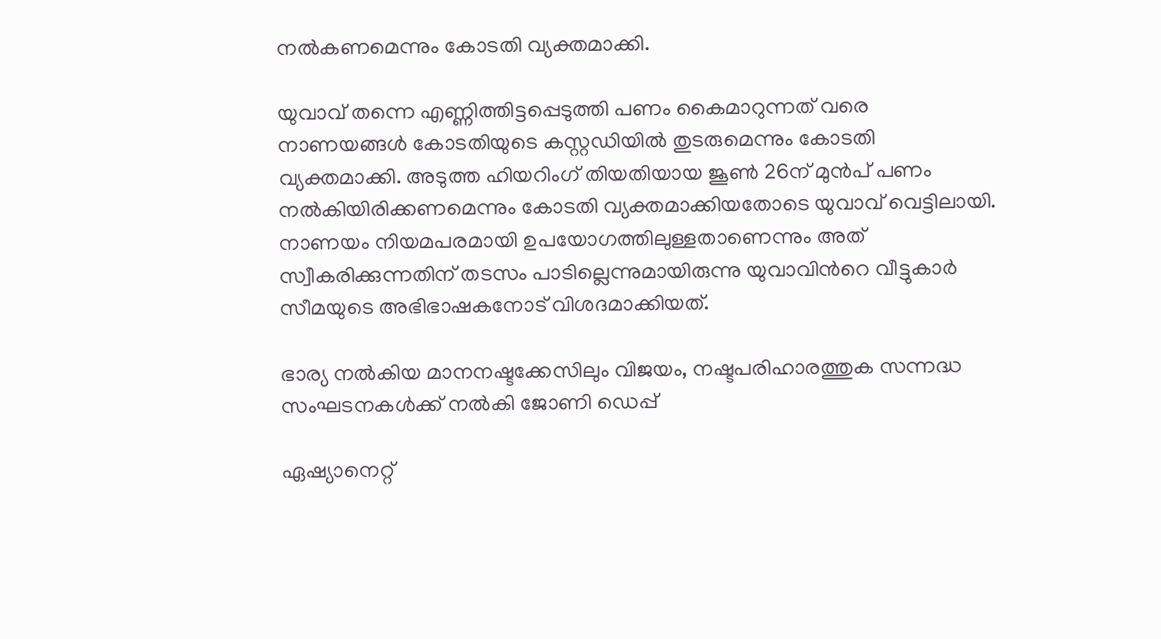നല്‍കണമെന്നും കോടതി വ്യക്തമാക്കി.

യുവാവ് തന്നെ എണ്ണിത്തിട്ടപ്പെടുത്തി പണം കൈമാറുന്നത് വരെ നാണയങ്ങള്‍ കോടതിയുടെ കസ്റ്റഡിയില്‍ തുടരുമെന്നും കോടതി വ്യക്തമാക്കി. അടുത്ത ഹിയറിംഗ് തിയതിയായ ജൂണ്‍ 26ന് മുന്‍പ് പണം നല്‍കിയിരിക്കണമെന്നും കോടതി വ്യക്തമാക്കിയതോടെ യുവാവ് വെട്ടിലായി. നാണയം നിയമപരമായി ഉപയോഗത്തിലുള്ളതാണെന്നും അത് സ്വീകരിക്കുന്നതിന് തടസം പാടില്ലെന്നുമായിരുന്നു യുവാവിന്‍റെ വീട്ടുകാര്‍ സീമയുടെ അഭിഭാഷകനോട് വിശദമാക്കിയത്.

ഭാര്യ നല്‍കിയ മാനനഷ്ടക്കേസിലും വിജയം, നഷ്ടപരിഹാരത്തുക സന്നദ്ധ സംഘടനകൾക്ക് നൽകി ജോണി ഡെപ്പ്

ഏഷ്യാനെറ്റ്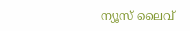ന്യൂസ് ലൈവ്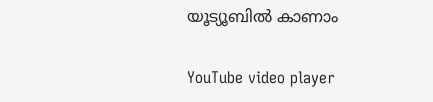യൂട്യൂബിൽ കാണാം

YouTube video player